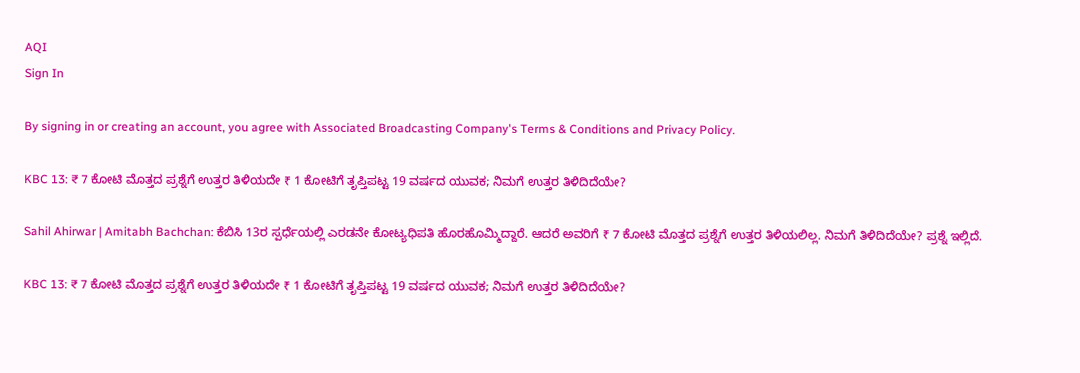AQI
Sign In

By signing in or creating an account, you agree with Associated Broadcasting Company's Terms & Conditions and Privacy Policy.

KBC 13: ₹ 7 ಕೋಟಿ ಮೊತ್ತದ ಪ್ರಶ್ನೆಗೆ ಉತ್ತರ ತಿಳಿಯದೇ ₹ 1 ಕೋಟಿಗೆ ತೃಪ್ತಿಪಟ್ಟ 19 ವರ್ಷದ ಯುವಕ; ನಿಮಗೆ ಉತ್ತರ ತಿಳಿದಿದೆಯೇ?

Sahil Ahirwar | Amitabh Bachchan: ಕೆಬಿಸಿ 13ರ ಸ್ಪರ್ಧೆಯಲ್ಲಿ ಎರಡನೇ ಕೋಟ್ಯಧಿಪತಿ ಹೊರಹೊಮ್ಮಿದ್ದಾರೆ. ಆದರೆ ಅವರಿಗೆ ₹ 7 ಕೋಟಿ ಮೊತ್ತದ ಪ್ರಶ್ನೆಗೆ ಉತ್ತರ ತಿಳಿಯಲಿಲ್ಲ. ನಿಮಗೆ ತಿಳಿದಿದೆಯೇ? ಪ್ರಶ್ನೆ ಇಲ್ಲಿದೆ.

KBC 13: ₹ 7 ಕೋಟಿ ಮೊತ್ತದ ಪ್ರಶ್ನೆಗೆ ಉತ್ತರ ತಿಳಿಯದೇ ₹ 1 ಕೋಟಿಗೆ ತೃಪ್ತಿಪಟ್ಟ 19 ವರ್ಷದ ಯುವಕ; ನಿಮಗೆ ಉತ್ತರ ತಿಳಿದಿದೆಯೇ?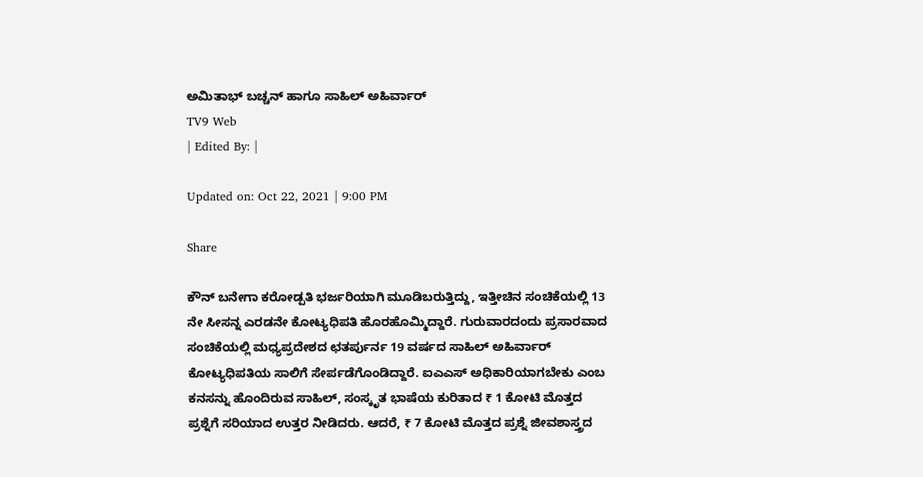ಅಮಿತಾಭ್ ಬಚ್ಚನ್ ಹಾಗೂ ಸಾಹಿಲ್ ಅಹಿರ್ವಾರ್
TV9 Web
| Edited By: |

Updated on: Oct 22, 2021 | 9:00 PM

Share

ಕೌನ್ ಬನೇಗಾ ಕರೋಡ್ಪತಿ ಭರ್ಜರಿಯಾಗಿ ಮೂಡಿಬರುತ್ತಿದ್ದು, ಇತ್ತೀಚಿನ ಸಂಚಿಕೆಯಲ್ಲಿ 13 ನೇ ಸೀಸನ್ನ ಎರಡನೇ ಕೋಟ್ಯಧಿಪತಿ ಹೊರಹೊಮ್ಮಿದ್ದಾರೆ. ಗುರುವಾರದಂದು ಪ್ರಸಾರವಾದ ಸಂಚಿಕೆಯಲ್ಲಿ ಮಧ್ಯಪ್ರದೇಶದ ಛತರ್ಪುರ್ನ 19 ವರ್ಷದ ಸಾಹಿಲ್ ಅಹಿರ್ವಾರ್ ಕೋಟ್ಯಧಿಪತಿಯ ಸಾಲಿಗೆ ಸೇರ್ಪಡೆಗೊಂಡಿದ್ದಾರೆ. ಐಎಎಸ್ ಅಧಿಕಾರಿಯಾಗಬೇಕು ಎಂಬ ಕನಸನ್ನು ಹೊಂದಿರುವ ಸಾಹಿಲ್, ಸಂಸ್ಕೃತ ಭಾಷೆಯ ಕುರಿತಾದ ₹ 1 ಕೋಟಿ ಮೊತ್ತದ ಪ್ರಶ್ನೆಗೆ ಸರಿಯಾದ ಉತ್ತರ ನೀಡಿದರು. ಆದರೆ, ₹ 7 ಕೋಟಿ ಮೊತ್ತದ ಪ್ರಶ್ನೆ ಜೀವಶಾಸ್ತ್ರದ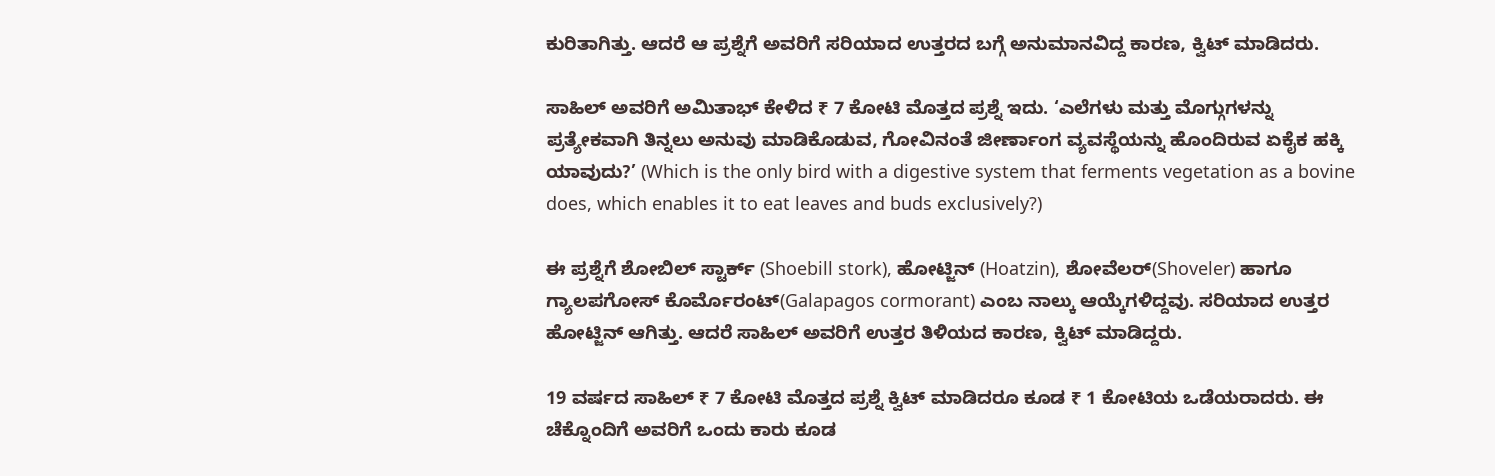ಕುರಿತಾಗಿತ್ತು. ಆದರೆ ಆ ಪ್ರಶ್ನೆಗೆ ಅವರಿಗೆ ಸರಿಯಾದ ಉತ್ತರದ ಬಗ್ಗೆ ಅನುಮಾನವಿದ್ದ ಕಾರಣ, ಕ್ವಿಟ್ ಮಾಡಿದರು.

ಸಾಹಿಲ್ ಅವರಿಗೆ ಅಮಿತಾಭ್ ಕೇಳಿದ ₹ 7 ಕೋಟಿ ಮೊತ್ತದ ಪ್ರಶ್ನೆ ಇದು. ‘ಎಲೆಗಳು ಮತ್ತು ಮೊಗ್ಗುಗಳನ್ನು ಪ್ರತ್ಯೇಕವಾಗಿ ತಿನ್ನಲು ಅನುವು ಮಾಡಿಕೊಡುವ, ಗೋವಿನಂತೆ ಜೀರ್ಣಾಂಗ ವ್ಯವಸ್ಥೆಯನ್ನು ಹೊಂದಿರುವ ಏಕೈಕ ಹಕ್ಕಿ ಯಾವುದು?’ (Which is the only bird with a digestive system that ferments vegetation as a bovine does, which enables it to eat leaves and buds exclusively?)

ಈ ಪ್ರಶ್ನೆಗೆ ಶೋಬಿಲ್ ಸ್ಟಾರ್ಕ್ (Shoebill stork), ಹೋಟ್ಜಿನ್ (Hoatzin), ಶೋವೆಲರ್(Shoveler) ಹಾಗೂ ಗ್ಯಾಲಪಗೋಸ್ ಕೊರ್ಮೊರಂಟ್(Galapagos cormorant) ಎಂಬ ನಾಲ್ಕು ಆಯ್ಕೆಗಳಿದ್ದವು. ಸರಿಯಾದ ಉತ್ತರ ಹೋಟ್ಜಿನ್ ಆಗಿತ್ತು. ಆದರೆ ಸಾಹಿಲ್ ಅವರಿಗೆ ಉತ್ತರ ತಿಳಿಯದ ಕಾರಣ, ಕ್ವಿಟ್ ಮಾಡಿದ್ದರು.

19 ವರ್ಷದ ಸಾಹಿಲ್ ₹ 7 ಕೋಟಿ ಮೊತ್ತದ ಪ್ರಶ್ನೆ ಕ್ವಿಟ್ ಮಾಡಿದರೂ ಕೂಡ ₹ 1 ಕೋಟಿಯ ಒಡೆಯರಾದರು. ಈ ಚೆಕ್ನೊಂದಿಗೆ ಅವರಿಗೆ ಒಂದು ಕಾರು ಕೂಡ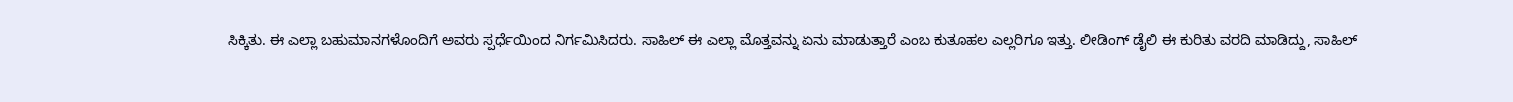ಸಿಕ್ಕಿತು. ಈ ಎಲ್ಲಾ ಬಹುಮಾನಗಳೊಂದಿಗೆ ಅವರು ಸ್ಪರ್ಧೆಯಿಂದ ನಿರ್ಗಮಿಸಿದರು. ಸಾಹಿಲ್ ಈ ಎಲ್ಲಾ ಮೊತ್ತವನ್ನು ಏನು ಮಾಡುತ್ತಾರೆ ಎಂಬ ಕುತೂಹಲ ಎಲ್ಲರಿಗೂ ಇತ್ತು. ಲೀಡಿಂಗ್ ಡೈಲಿ ಈ ಕುರಿತು ವರದಿ ಮಾಡಿದ್ದು, ಸಾಹಿಲ್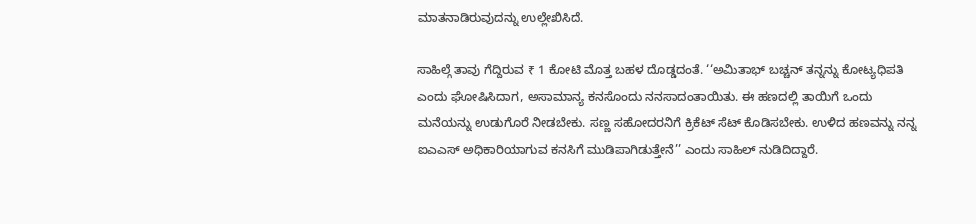ಮಾತನಾಡಿರುವುದನ್ನು ಉಲ್ಲೇಖಿಸಿದೆ.

ಸಾಹಿಲ್ಗೆ ತಾವು ಗೆದ್ದಿರುವ ₹ 1 ಕೋಟಿ ಮೊತ್ತ ಬಹಳ ದೊಡ್ಡದಂತೆ. ‘‘ಅಮಿತಾಭ್ ಬಚ್ಚನ್ ತನ್ನನ್ನು ಕೋಟ್ಯಧಿಪತಿ ಎಂದು ಘೋಷಿಸಿದಾಗ, ಅಸಾಮಾನ್ಯ ಕನಸೊಂದು ನನಸಾದಂತಾಯಿತು. ಈ ಹಣದಲ್ಲಿ ತಾಯಿಗೆ ಒಂದು ಮನೆಯನ್ನು ಉಡುಗೊರೆ ನೀಡಬೇಕು. ಸಣ್ಣ ಸಹೋದರನಿಗೆ ಕ್ರಿಕೆಟ್ ಸೆಟ್ ಕೊಡಿಸಬೇಕು. ಉಳಿದ ಹಣವನ್ನು ನನ್ನ ಐಎಎಸ್ ಅಧಿಕಾರಿಯಾಗುವ ಕನಸಿಗೆ ಮುಡಿಪಾಗಿಡುತ್ತೇನೆ’’ ಎಂದು ಸಾಹಿಲ್ ನುಡಿದಿದ್ದಾರೆ.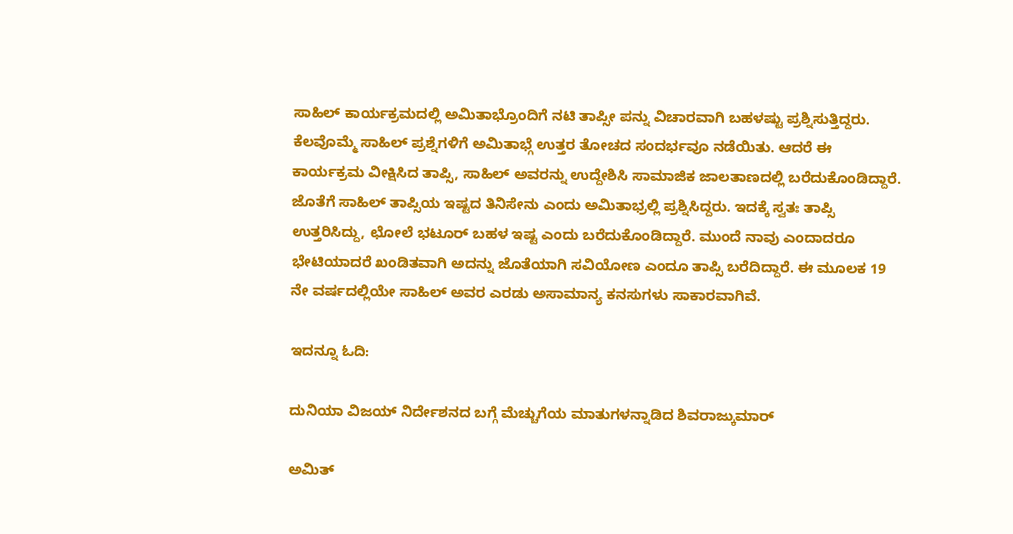ಸಾಹಿಲ್ ಕಾರ್ಯಕ್ರಮದಲ್ಲಿ ಅಮಿತಾಭ್ರೊಂದಿಗೆ ನಟಿ ತಾಪ್ಸೀ ಪನ್ನು ವಿಚಾರವಾಗಿ ಬಹಳಷ್ಟು ಪ್ರಶ್ನಿಸುತ್ತಿದ್ದರು. ಕೆಲವೊಮ್ಮೆ ಸಾಹಿಲ್ ಪ್ರಶ್ನೆಗಳಿಗೆ ಅಮಿತಾಭ್ಗೆ ಉತ್ತರ ತೋಚದ ಸಂದರ್ಭವೂ ನಡೆಯಿತು. ಆದರೆ ಈ ಕಾರ್ಯಕ್ರಮ ವೀಕ್ಷಿಸಿದ ತಾಪ್ಸಿ, ಸಾಹಿಲ್ ಅವರನ್ನು ಉದ್ದೇಶಿಸಿ ಸಾಮಾಜಿಕ ಜಾಲತಾಣದಲ್ಲಿ ಬರೆದುಕೊಂಡಿದ್ದಾರೆ. ಜೊತೆಗೆ ಸಾಹಿಲ್ ತಾಪ್ಸಿಯ ಇಷ್ಟದ ತಿನಿಸೇನು ಎಂದು ಅಮಿತಾಭ್ರಲ್ಲಿ ಪ್ರಶ್ನಿಸಿದ್ದರು. ಇದಕ್ಕೆ ಸ್ವತಃ ತಾಪ್ಸಿ ಉತ್ತರಿಸಿದ್ದು, ಛೋಲೆ ಭಟೂರ್ ಬಹಳ ಇಷ್ಟ ಎಂದು ಬರೆದುಕೊಂಡಿದ್ದಾರೆ. ಮುಂದೆ ನಾವು ಎಂದಾದರೂ ಭೇಟಿಯಾದರೆ ಖಂಡಿತವಾಗಿ ಅದನ್ನು ಜೊತೆಯಾಗಿ ಸವಿಯೋಣ ಎಂದೂ ತಾಪ್ಸಿ ಬರೆದಿದ್ದಾರೆ. ಈ ಮೂಲಕ 19 ನೇ ವರ್ಷದಲ್ಲಿಯೇ ಸಾಹಿಲ್ ಅವರ ಎರಡು ಅಸಾಮಾನ್ಯ ಕನಸುಗಳು ಸಾಕಾರವಾಗಿವೆ.

ಇದನ್ನೂ ಓದಿ:

ದುನಿಯಾ ವಿಜಯ್ ನಿರ್ದೇಶನದ ಬಗ್ಗೆ ಮೆಚ್ಚುಗೆಯ ಮಾತುಗಳನ್ನಾಡಿದ ಶಿವರಾಜ್ಕುಮಾರ್

ಅಮಿತ್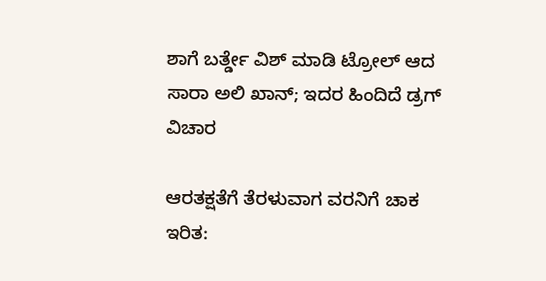ಶಾಗೆ ಬರ್ತ್ಡೇ ವಿಶ್ ಮಾಡಿ ಟ್ರೋಲ್ ಆದ ಸಾರಾ ಅಲಿ ಖಾನ್; ಇದರ ಹಿಂದಿದೆ ಡ್ರಗ್ ವಿಚಾರ

ಆರತಕ್ಷತೆಗೆ ತೆರಳುವಾಗ ವರನಿಗೆ ಚಾಕ ಇರಿತ: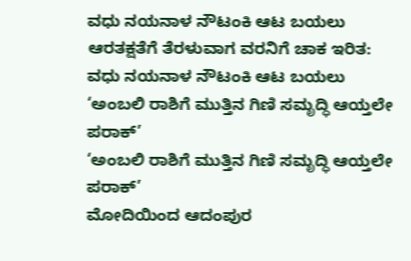ವಧು ನಯನಾಳ ನೌಟಂಕಿ ಆಟ ಬಯಲು
ಆರತಕ್ಷತೆಗೆ ತೆರಳುವಾಗ ವರನಿಗೆ ಚಾಕ ಇರಿತ: ವಧು ನಯನಾಳ ನೌಟಂಕಿ ಆಟ ಬಯಲು
‘ಅಂಬಲಿ ರಾಶಿಗೆ ಮುತ್ತಿನ ಗಿಣಿ ಸಮೃದ್ಧಿ ಆಯ್ತಲೇ ಪರಾಕ್’
‘ಅಂಬಲಿ ರಾಶಿಗೆ ಮುತ್ತಿನ ಗಿಣಿ ಸಮೃದ್ಧಿ ಆಯ್ತಲೇ ಪರಾಕ್’
ಮೋದಿಯಿಂದ ಆದಂಪುರ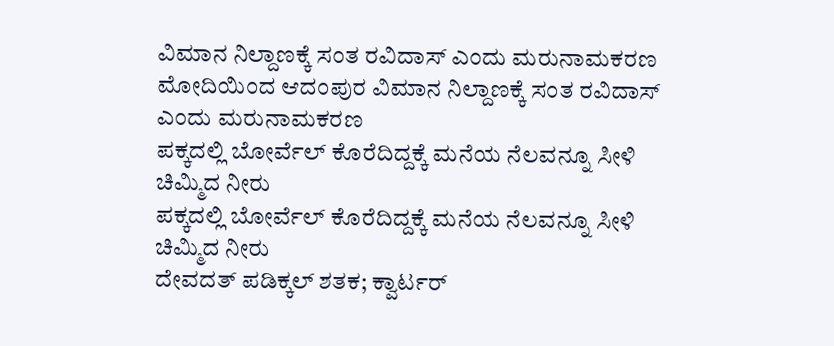ವಿಮಾನ ನಿಲ್ದಾಣಕ್ಕೆ ಸಂತ ರವಿದಾಸ್ ಎಂದು ಮರುನಾಮಕರಣ
ಮೋದಿಯಿಂದ ಆದಂಪುರ ವಿಮಾನ ನಿಲ್ದಾಣಕ್ಕೆ ಸಂತ ರವಿದಾಸ್ ಎಂದು ಮರುನಾಮಕರಣ
ಪಕ್ಕದಲ್ಲಿ ಬೋರ್ವೆಲ್ ಕೊರೆದಿದ್ದಕ್ಕೆ ಮನೆಯ ನೆಲವನ್ನೂ ಸೀಳಿ ಚಿಮ್ಮಿದ ನೀರು
ಪಕ್ಕದಲ್ಲಿ ಬೋರ್ವೆಲ್ ಕೊರೆದಿದ್ದಕ್ಕೆ ಮನೆಯ ನೆಲವನ್ನೂ ಸೀಳಿ ಚಿಮ್ಮಿದ ನೀರು
ದೇವದತ್ ಪಡಿಕ್ಕಲ್ ಶತಕ; ಕ್ವಾರ್ಟರ್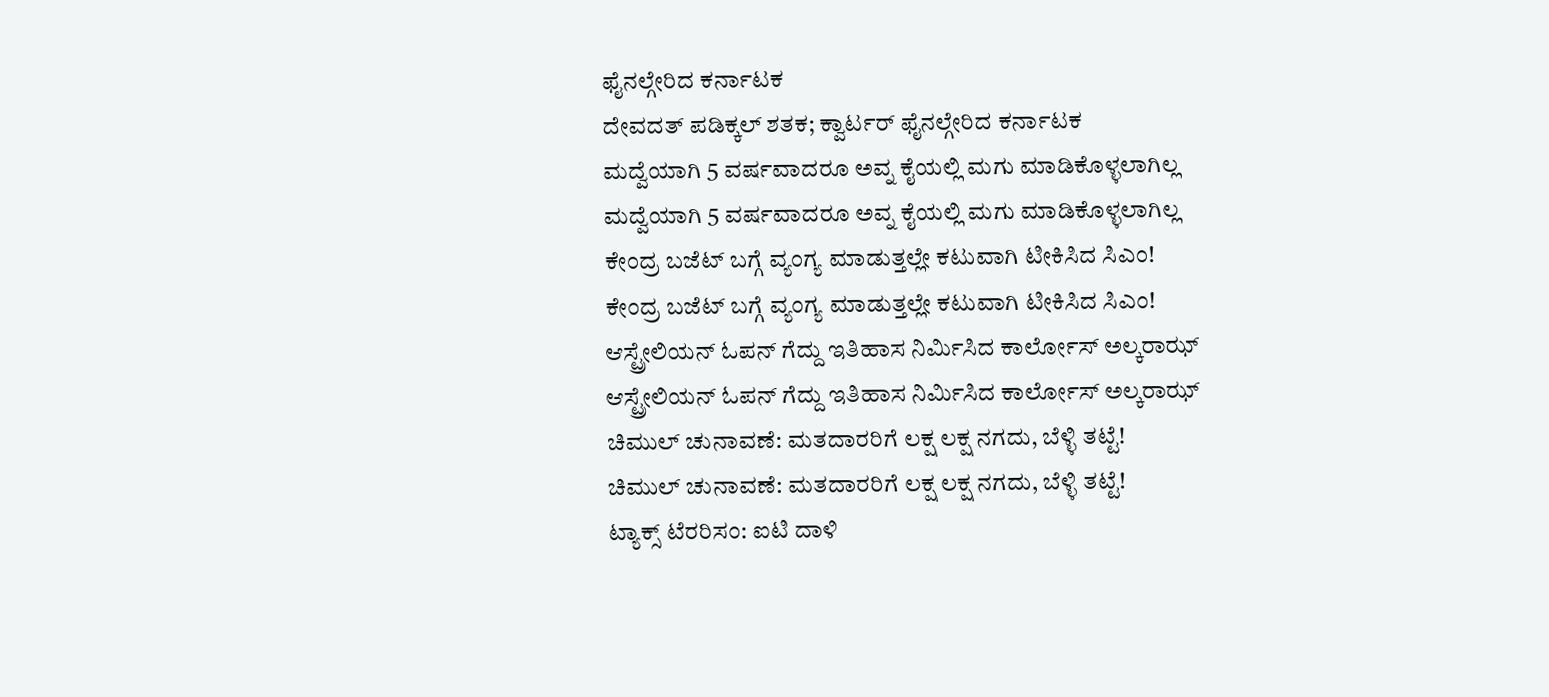ಫೈನಲ್ಗೇರಿದ ಕರ್ನಾಟಕ
ದೇವದತ್ ಪಡಿಕ್ಕಲ್ ಶತಕ; ಕ್ವಾರ್ಟರ್ ಫೈನಲ್ಗೇರಿದ ಕರ್ನಾಟಕ
ಮದ್ವೆಯಾಗಿ 5 ವರ್ಷವಾದರೂ ಅವ್ನ ಕೈಯಲ್ಲಿ ಮಗು ಮಾಡಿಕೊಳ್ಳಲಾಗಿಲ್ಲ
ಮದ್ವೆಯಾಗಿ 5 ವರ್ಷವಾದರೂ ಅವ್ನ ಕೈಯಲ್ಲಿ ಮಗು ಮಾಡಿಕೊಳ್ಳಲಾಗಿಲ್ಲ
ಕೇಂದ್ರ ಬಜೆಟ್ ಬಗ್ಗೆ ವ್ಯಂಗ್ಯ ಮಾಡುತ್ತಲ್ಲೇ ಕಟುವಾಗಿ ಟೀಕಿಸಿದ ಸಿಎಂ!
ಕೇಂದ್ರ ಬಜೆಟ್ ಬಗ್ಗೆ ವ್ಯಂಗ್ಯ ಮಾಡುತ್ತಲ್ಲೇ ಕಟುವಾಗಿ ಟೀಕಿಸಿದ ಸಿಎಂ!
ಆಸ್ಟ್ರೇಲಿಯನ್ ಓಪನ್ ಗೆದ್ದು ಇತಿಹಾಸ ನಿರ್ಮಿಸಿದ ಕಾರ್ಲೋಸ್ ಅಲ್ಕರಾಝ್
ಆಸ್ಟ್ರೇಲಿಯನ್ ಓಪನ್ ಗೆದ್ದು ಇತಿಹಾಸ ನಿರ್ಮಿಸಿದ ಕಾರ್ಲೋಸ್ ಅಲ್ಕರಾಝ್
ಚಿಮುಲ್ ಚುನಾವಣೆ: ಮತದಾರರಿಗೆ ಲಕ್ಷ ಲಕ್ಷ ನಗದು, ಬೆಳ್ಳಿ ತಟ್ಟೆ!
ಚಿಮುಲ್ ಚುನಾವಣೆ: ಮತದಾರರಿಗೆ ಲಕ್ಷ ಲಕ್ಷ ನಗದು, ಬೆಳ್ಳಿ ತಟ್ಟೆ!
ಟ್ಯಾಕ್ಸ್‌ ಟೆರರಿಸಂ: ಐಟಿ ದಾಳಿ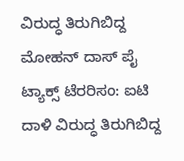ವಿರುದ್ಧ ತಿರುಗಿಬಿದ್ದ ಮೋಹನ್ ದಾಸ್ ಪೈ
ಟ್ಯಾಕ್ಸ್‌ ಟೆರರಿಸಂ: ಐಟಿ ದಾಳಿ ವಿರುದ್ಧ ತಿರುಗಿಬಿದ್ದ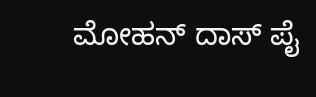ಮೋಹನ್ ದಾಸ್ ಪೈ